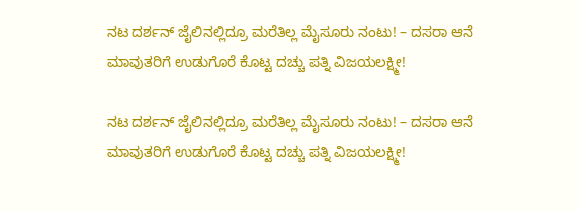ನಟ ದರ್ಶನ್‌ ಜೈಲಿನಲ್ಲಿದ್ರೂ ಮರೆತಿಲ್ಲ ಮೈಸೂರು ನಂಟು! – ದಸರಾ ಆನೆ ಮಾವುತರಿಗೆ ಉಡುಗೊರೆ ಕೊಟ್ಟ ದಚ್ಚು ಪತ್ನಿ ವಿಜಯಲಕ್ಷ್ಮೀ!

ನಟ ದರ್ಶನ್‌ ಜೈಲಿನಲ್ಲಿದ್ರೂ ಮರೆತಿಲ್ಲ ಮೈಸೂರು ನಂಟು! – ದಸರಾ ಆನೆ ಮಾವುತರಿಗೆ ಉಡುಗೊರೆ ಕೊಟ್ಟ ದಚ್ಚು ಪತ್ನಿ ವಿಜಯಲಕ್ಷ್ಮೀ!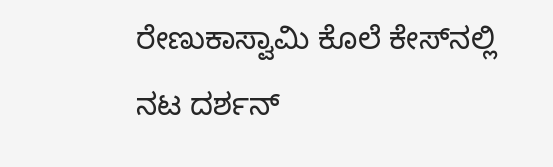ರೇಣುಕಾಸ್ವಾಮಿ ಕೊಲೆ ಕೇಸ್‌ನಲ್ಲಿ ನಟ ದರ್ಶನ್‌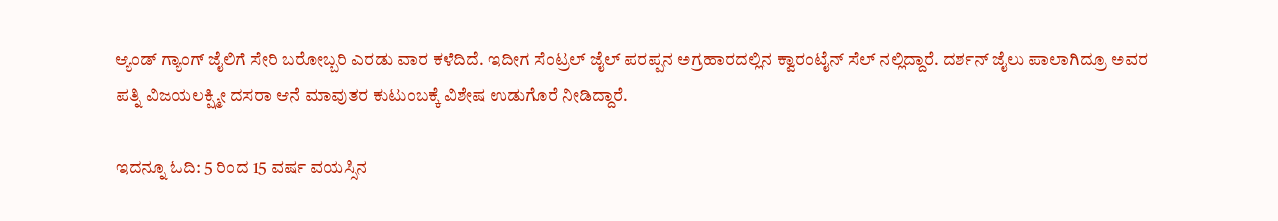ಆ್ಯಂಡ್‌‌ ಗ್ಯಾಂಗ್ ಜೈಲಿಗೆ ಸೇರಿ ಬರೋಬ್ಬರಿ ಎರಡು ವಾರ ಕಳೆದಿದೆ. ಇದೀಗ ಸೆಂಟ್ರಲ್ ಜೈಲ್ ಪರಪ್ಪನ ಅಗ್ರಹಾರದಲ್ಲಿನ ಕ್ವಾರಂಟೈನ್ ಸೆಲ್ ನಲ್ಲಿದ್ದಾರೆ. ದರ್ಶನ್ ಜೈಲು ಪಾಲಾಗಿದ್ರೂ ಅವರ ಪತ್ನಿ ವಿಜಯಲಕ್ಷ್ಮೀ ದಸರಾ ಆನೆ ಮಾವುತರ ಕುಟುಂಬಕ್ಕೆ ವಿಶೇಷ ಉಡುಗೊರೆ ನೀಡಿದ್ದಾರೆ.

ಇದನ್ನೂ ಓದಿ: 5 ರಿಂದ 15 ವರ್ಷ ವಯಸ್ಸಿನ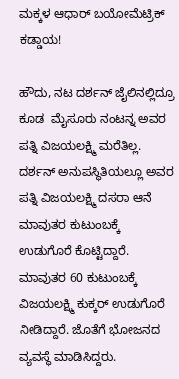ಮಕ್ಕಳ ಆಧಾರ್ ಬಯೋಮೆಟ್ರಿಕ್‌ ಕಡ್ಡಾಯ!

ಹೌದು, ನಟ ದರ್ಶನ್‌ ಜೈಲಿನಲ್ಲಿದ್ರೂ ಕೂಡ  ಮೈಸೂರು ನಂಟನ್ನ ಅವರ ಪತ್ನಿ ವಿಜಯಲಕ್ಷ್ಮಿ ಮರೆತಿಲ್ಲ. ದರ್ಶನ್ ಅನುಪಸ್ಥಿತಿಯಲ್ಲೂ ಅವರ ಪತ್ನಿ ವಿಜಯಲಕ್ಷ್ಮಿ ದಸರಾ ಆನೆ ಮಾವುತರ ಕುಟುಂಬಕ್ಕೆ ಉಡುಗೊರೆ ಕೊಟ್ಟಿದ್ದಾರೆ. ಮಾವುತರ 60 ಕುಟುಂಬಕ್ಕೆ ವಿಜಯಲಕ್ಷ್ಮಿ ಕುಕ್ಕರ್ ಉಡುಗೊರೆ ನೀಡಿದ್ದಾರೆ. ಜೊತೆಗೆ ಭೋಜನದ ವ್ಯವಸ್ಥೆ ಮಾಡಿಸಿದ್ದರು.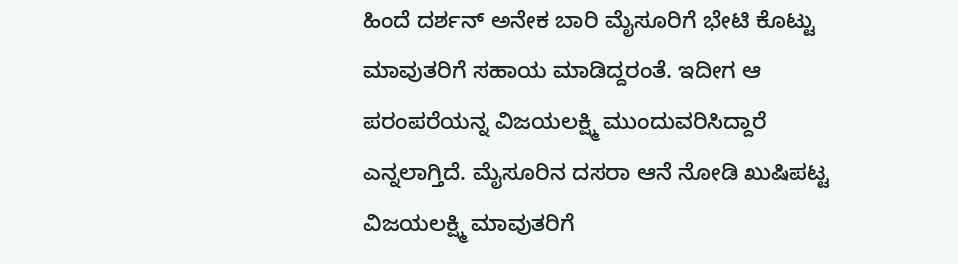ಹಿಂದೆ ದರ್ಶನ್ ಅನೇಕ ಬಾರಿ ಮೈಸೂರಿಗೆ ಭೇಟಿ ಕೊಟ್ಟು ಮಾವುತರಿಗೆ ಸಹಾಯ ಮಾಡಿದ್ದರಂತೆ. ಇದೀಗ ಆ ಪರಂಪರೆಯನ್ನ ವಿಜಯಲಕ್ಷ್ಮಿ ಮುಂದುವರಿಸಿದ್ದಾರೆ ಎನ್ನಲಾಗ್ತಿದೆ. ಮೈಸೂರಿನ ದಸರಾ ಆನೆ ನೋಡಿ ಖುಷಿಪಟ್ಟ ವಿಜಯಲಕ್ಷ್ಮಿ ಮಾವುತರಿಗೆ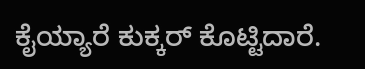ಕೈಯ್ಯಾರೆ ಕುಕ್ಕರ್ ಕೊಟ್ಟಿದಾರೆ.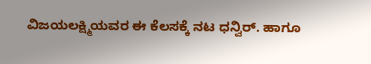ವಿಜಯಲಕ್ಷ್ಮಿಯವರ ಈ ಕೆಲಸಕ್ಕೆ ನಟ ಧನ್ವಿರ್. ಹಾಗೂ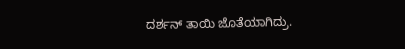ದರ್ಶನ್‌ ತಾಯಿ ಜೊತೆಯಾಗಿದ್ರು.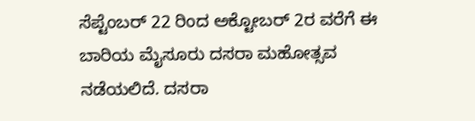ಸೆಪ್ಟೆಂಬರ್ 22 ರಿಂದ ಅಕ್ಟೋಬರ್‌ 2ರ ವರೆಗೆ ಈ ಬಾರಿಯ ಮೈಸೂರು ದಸರಾ ಮಹೋತ್ಸವ ನಡೆಯಲಿದೆ. ದಸರಾ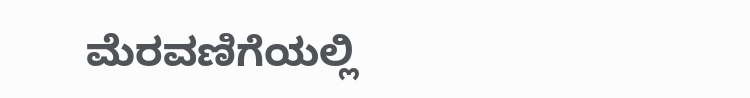ಮೆರವಣಿಗೆಯಲ್ಲಿ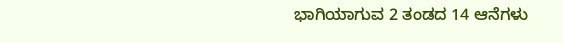ಭಾಗಿಯಾಗುವ 2 ತಂಡದ 14 ಆನೆಗಳು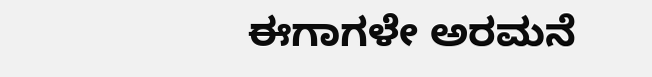ಈಗಾಗಳೇ ಅರಮನೆ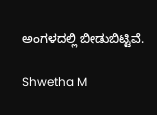ಅಂಗಳದಲ್ಲಿ ಬೀಡುಬಿಟ್ಟಿವೆ.

Shwetha M